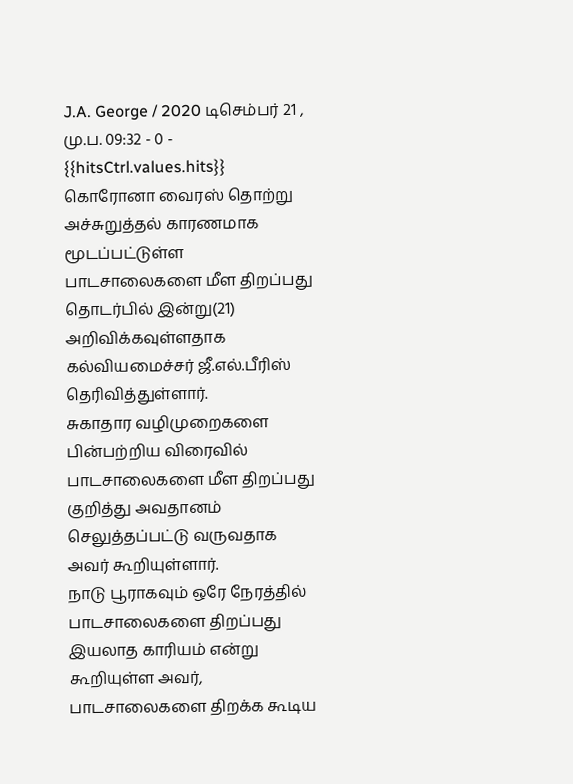J.A. George / 2020 டிசெம்பர் 21 , மு.ப. 09:32 - 0 - {{hitsCtrl.values.hits}}
கொரோனா வைரஸ் தொற்று அச்சுறுத்தல் காரணமாக மூடப்பட்டுள்ள பாடசாலைகளை மீள திறப்பது தொடர்பில் இன்று(21) அறிவிக்கவுள்ளதாக கல்வியமைச்சர் ஜீ.எல்.பீரிஸ் தெரிவித்துள்ளார்.
சுகாதார வழிமுறைகளை பின்பற்றிய விரைவில் பாடசாலைகளை மீள திறப்பது குறித்து அவதானம் செலுத்தப்பட்டு வருவதாக அவர் கூறியுள்ளார்.
நாடு பூராகவும் ஒரே நேரத்தில் பாடசாலைகளை திறப்பது இயலாத காரியம் என்று கூறியுள்ள அவர், பாடசாலைகளை திறக்க கூடிய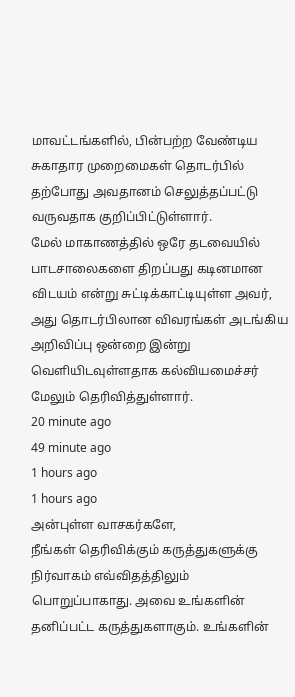மாவட்டங்களில், பின்பற்ற வேண்டிய சுகாதார முறைமைகள் தொடர்பில் தற்போது அவதானம் செலுத்தப்பட்டு வருவதாக குறிப்பிட்டுள்ளார்.
மேல் மாகாணத்தில் ஒரே தடவையில் பாடசாலைகளை திறப்பது கடினமான விடயம் என்று சுட்டிக்காட்டியுள்ள அவர், அது தொடர்பிலான விவரங்கள் அடங்கிய அறிவிப்பு ஒன்றை இன்று வெளியிடவுள்ளதாக கல்வியமைச்சர் மேலும் தெரிவித்துள்ளார்.
20 minute ago
49 minute ago
1 hours ago
1 hours ago
அன்புள்ள வாசகர்களே,
நீங்கள் தெரிவிக்கும் கருத்துகளுக்கு நிர்வாகம் எவ்விதத்திலும் பொறுப்பாகாது. அவை உங்களின் தனிப்பட்ட கருத்துகளாகும். உங்களின்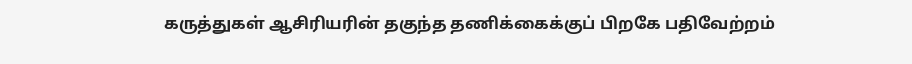கருத்துகள் ஆசிரியரின் தகுந்த தணிக்கைக்குப் பிறகே பதிவேற்றம்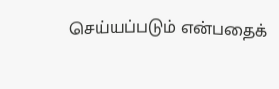செய்யப்படும் என்பதைக்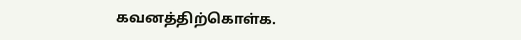கவனத்திற்கொள்க.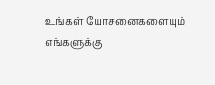உங்கள் யோசனைகளையும் எங்களுக்கு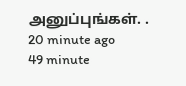அனுப்புங்கள். .
20 minute ago
49 minute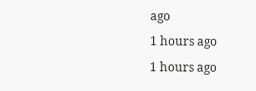ago
1 hours ago
1 hours ago